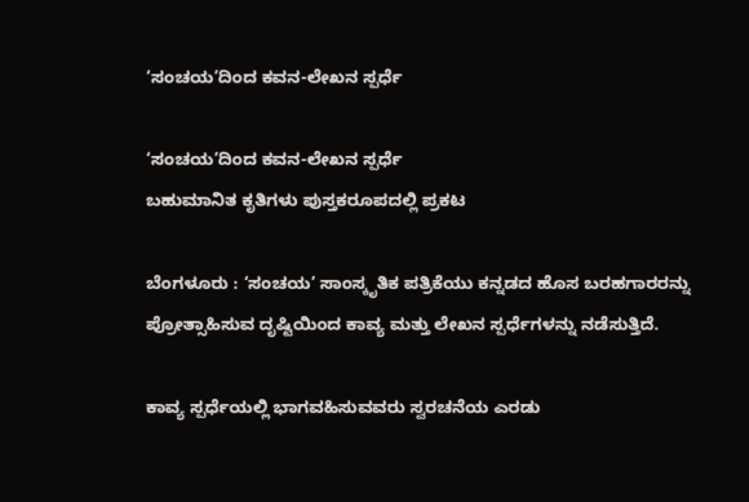‘ಸಂಚಯ’ದಿಂದ ಕವನ-ಲೇಖನ ಸ್ಪರ್ಧೆ

‘ಸಂಚಯ’ದಿಂದ ಕವನ-ಲೇಖನ ಸ್ಪರ್ಧೆ
ಬಹುಮಾನಿತ ಕೃತಿಗಳು ಪುಸ್ತಕರೂಪದಲ್ಲಿ ಪ್ರಕಟ

ಬೆಂಗಳೂರು : ‘ಸಂಚಯ’ ಸಾಂಸ್ಕೃತಿಕ ಪತ್ರಿಕೆಯು ಕನ್ನಡದ ಹೊಸ ಬರಹಗಾರರನ್ನು ಪ್ರೋತ್ಸಾಹಿಸುವ ದೃಷ್ಟಿಯಿಂದ ಕಾವ್ಯ ಮತ್ತು ಲೇಖನ ಸ್ಪರ್ಧೆಗಳನ್ನು ನಡೆಸುತ್ತಿದೆ.

ಕಾವ್ಯ ಸ್ಪರ್ಧೆಯಲ್ಲಿ ಭಾಗವಹಿಸುವವರು ಸ್ವರಚನೆಯ ಎರಡು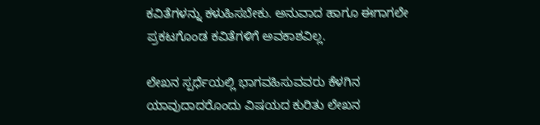ಕವಿತೆಗಳನ್ನು ಕಳುಹಿಸಬೇಕು. ಅನುವಾದ ಹಾಗೂ ಈಗಾಗಲೇ ಪ್ರಕಟಗೊಂಡ ಕವಿತೆಗಳಿಗೆ ಅವಕಾಶವಿಲ್ಲ.

ಲೇಖನ ಸ್ಪರ್ಧೆಯಲ್ಲಿ ಭಾಗವಹಿಸುವವರು ಕೆಳಗಿನ ಯಾವುದಾದರೊಂದು ವಿಷಯದ ಕುರಿತು ಲೇಖನ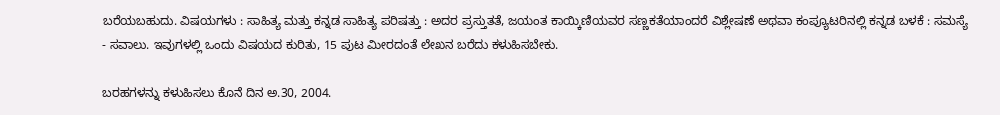ಬರೆಯಬಹುದು. ವಿಷಯಗಳು : ಸಾಹಿತ್ಯ ಮತ್ತು ಕನ್ನಡ ಸಾಹಿತ್ಯ ಪರಿಷತ್ತು : ಅದರ ಪ್ರಸ್ತುತತೆ, ಜಯಂತ ಕಾಯ್ಕಿಣಿಯವರ ಸಣ್ಣಕತೆಯಾಂದರೆ ವಿಶ್ಲೇಷಣೆ ಅಥವಾ ಕಂಪ್ಯೂಟರಿನಲ್ಲಿ ಕನ್ನಡ ಬಳಕೆ : ಸಮಸ್ಯೆ - ಸವಾಲು. ಇವುಗಳಲ್ಲಿ ಒಂದು ವಿಷಯದ ಕುರಿತು, 15 ಪುಟ ಮೀರದಂತೆ ಲೇಖನ ಬರೆದು ಕಳುಹಿಸಬೇಕು.

ಬರಹಗಳನ್ನು ಕಳುಹಿಸಲು ಕೊನೆ ದಿನ ಅ.30, 2004.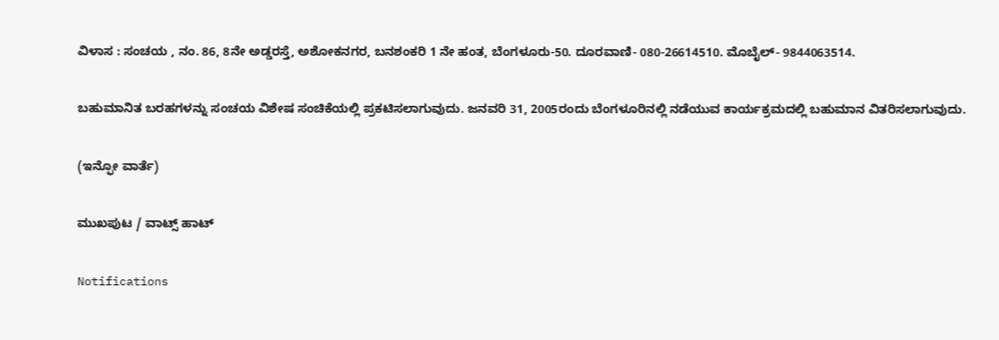ವಿಳಾಸ : ಸಂಚಯ , ನಂ. 86, 8ನೇ ಅಡ್ಡರಸ್ತೆ, ಅಶೋಕನಗರ, ಬನಶಂಕರಿ 1 ನೇ ಹಂತ, ಬೆಂಗಳೂರು-50. ದೂರವಾಣಿ- 080-26614510. ಮೊಬೈಲ್‌- 9844063514.

ಬಹುಮಾನಿತ ಬರಹಗಳನ್ನು ಸಂಚಯ ವಿಶೇಷ ಸಂಚಿಕೆಯಲ್ಲಿ ಪ್ರಕಟಿಸಲಾಗುವುದು. ಜನವರಿ 31, 2005ರಂದು ಬೆಂಗಳೂರಿನಲ್ಲಿ ನಡೆಯುವ ಕಾರ್ಯಕ್ರಮದಲ್ಲಿ ಬಹುಮಾನ ವಿತರಿಸಲಾಗುವುದು.

(ಇನ್ಫೋ ವಾರ್ತೆ)

ಮುಖಪುಟ / ವಾಟ್ಸ್‌ ಹಾಟ್‌

Notifications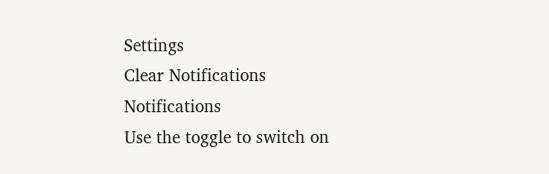Settings
Clear Notifications
Notifications
Use the toggle to switch on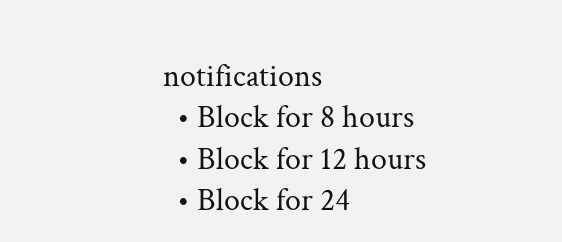notifications
  • Block for 8 hours
  • Block for 12 hours
  • Block for 24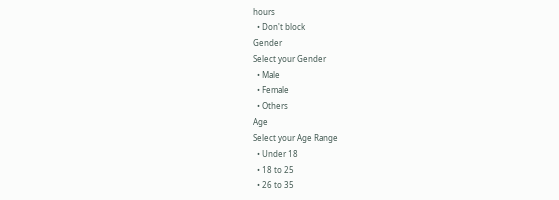hours
  • Don't block
Gender
Select your Gender
  • Male
  • Female
  • Others
Age
Select your Age Range
  • Under 18
  • 18 to 25
  • 26 to 35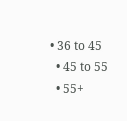• 36 to 45
  • 45 to 55
  • 55+